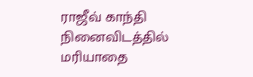ராஜீவ் காந்தி நினைவிடத்தில் மரியாதை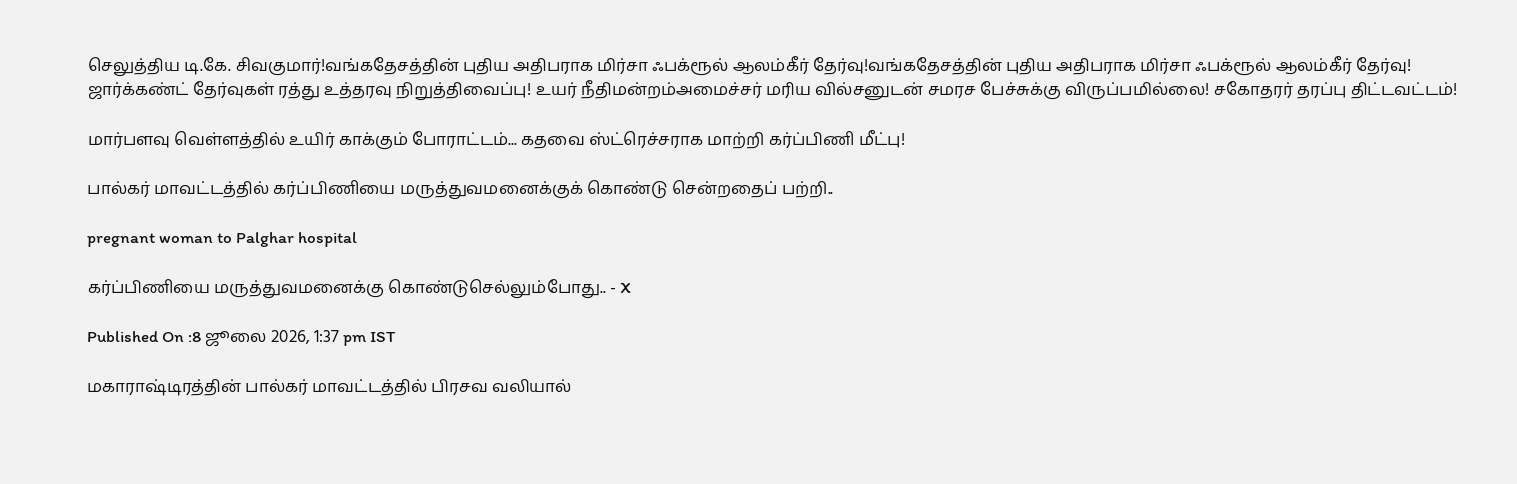செலுத்திய டி.கே. சிவகுமார்!வங்கதேசத்தின் புதிய அதிபராக மிர்சா ஃபக்ரூல் ஆலம்கீர் தேர்வு!வங்கதேசத்தின் புதிய அதிபராக மிர்சா ஃபக்ரூல் ஆலம்கீர் தேர்வு! ஜார்க்கண்ட் தேர்வுகள் ரத்து உத்தரவு நிறுத்திவைப்பு! உயர் நீதிமன்றம்அமைச்சர் மரிய வில்சனுடன் சமரச பேச்சுக்கு விருப்பமில்லை! சகோதரர் தரப்பு திட்டவட்டம்!

மார்பளவு வெள்ளத்தில் உயிர் காக்கும் போராட்டம்... கதவை ஸ்ட்ரெச்சராக மாற்றி கர்ப்பிணி மீட்பு!

பால்கர் மாவட்டத்தில் கர்ப்பிணியை மருத்துவமனைக்குக் கொண்டு சென்றதைப் பற்றி..

pregnant woman to Palghar hospital

கர்ப்பிணியை மருத்துவமனைக்கு கொண்டுசெல்லும்போது.. - X

Published On :8 ஜூலை 2026, 1:37 pm IST

மகாராஷ்டிரத்தின் பால்கர் மாவட்டத்தில் பிரசவ வலியால்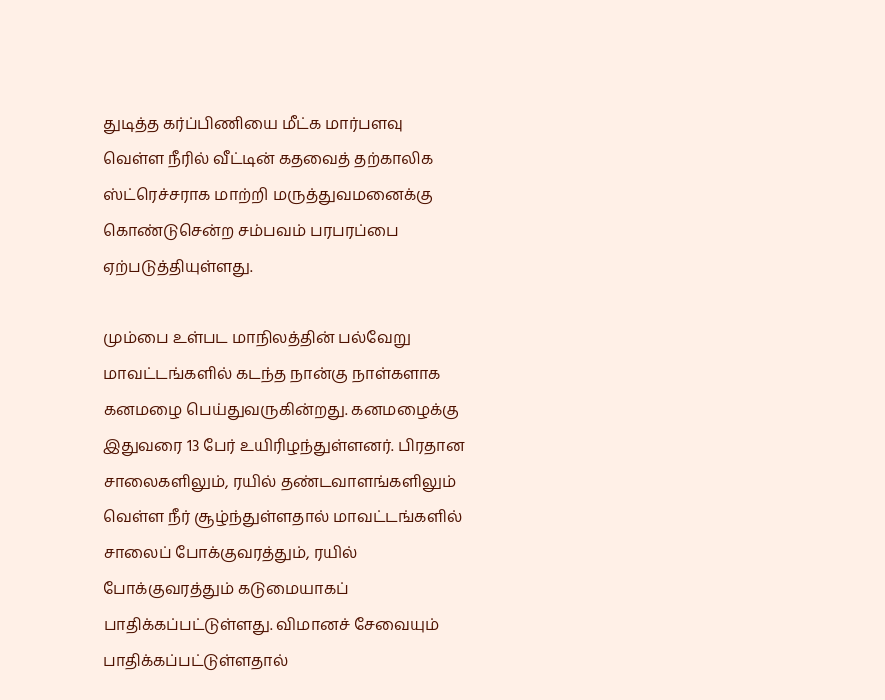துடித்த கர்ப்பிணியை மீட்க மார்பளவு வெள்ள நீரில் வீட்டின் கதவைத் தற்காலிக ஸ்ட்ரெச்சராக மாற்றி மருத்துவமனைக்கு கொண்டுசென்ற சம்பவம் பரபரப்பை ஏற்படுத்தியுள்ளது.

மும்பை உள்பட மாநிலத்தின் பல்வேறு மாவட்டங்களில் கடந்த நான்கு நாள்களாக கனமழை பெய்துவருகின்றது. கனமழைக்கு இதுவரை 13 பேர் உயிரிழந்துள்ளனர். பிரதான சாலைகளிலும், ரயில் தண்டவாளங்களிலும் வெள்ள நீர் சூழ்ந்துள்ளதால் மாவட்டங்களில் சாலைப் போக்குவரத்தும், ரயில் போக்குவரத்தும் கடுமையாகப் பாதிக்கப்பட்டுள்ளது. விமானச் சேவையும் பாதிக்கப்பட்டுள்ளதால்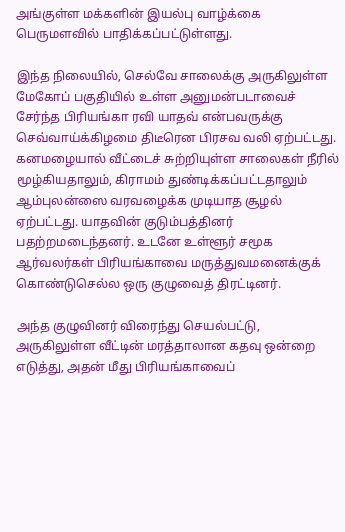அங்குள்ள மக்களின் இயல்பு வாழ்க்கை பெருமளவில் பாதிக்கப்பட்டுள்ளது.

இந்த நிலையில், செல்வே சாலைக்கு அருகிலுள்ள மேகோப் பகுதியில் உள்ள அனுமன்படாவைச் சேர்ந்த பிரியங்கா ரவி யாதவ் என்பவருக்கு செவ்வாய்க்கிழமை திடீரென பிரசவ வலி ஏற்பட்டது. கனமழையால் வீட்டைச் சுற்றியுள்ள சாலைகள் நீரில் மூழ்கியதாலும், கிராமம் துண்டிக்கப்பட்டதாலும் ஆம்புலன்ஸை வரவழைக்க முடியாத சூழல் ஏற்பட்டது. யாதவின் குடும்பத்தினர் பதற்றமடைந்தனர். உடனே உள்ளூர் சமூக ஆர்வலர்கள் பிரியங்காவை மருத்துவமனைக்குக் கொண்டுசெல்ல ஒரு குழுவைத் திரட்டினர்.

அந்த குழுவினர் விரைந்து செயல்பட்டு, அருகிலுள்ள வீட்டின் மரத்தாலான கதவு ஒன்றை எடுத்து, அதன் மீது பிரியங்காவைப்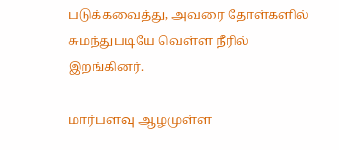படுக்கவைத்து, அவரை தோள்களில் சுமந்துபடியே வெள்ள நீரில் இறங்கினர்.

மார்பளவு ஆழமுள்ள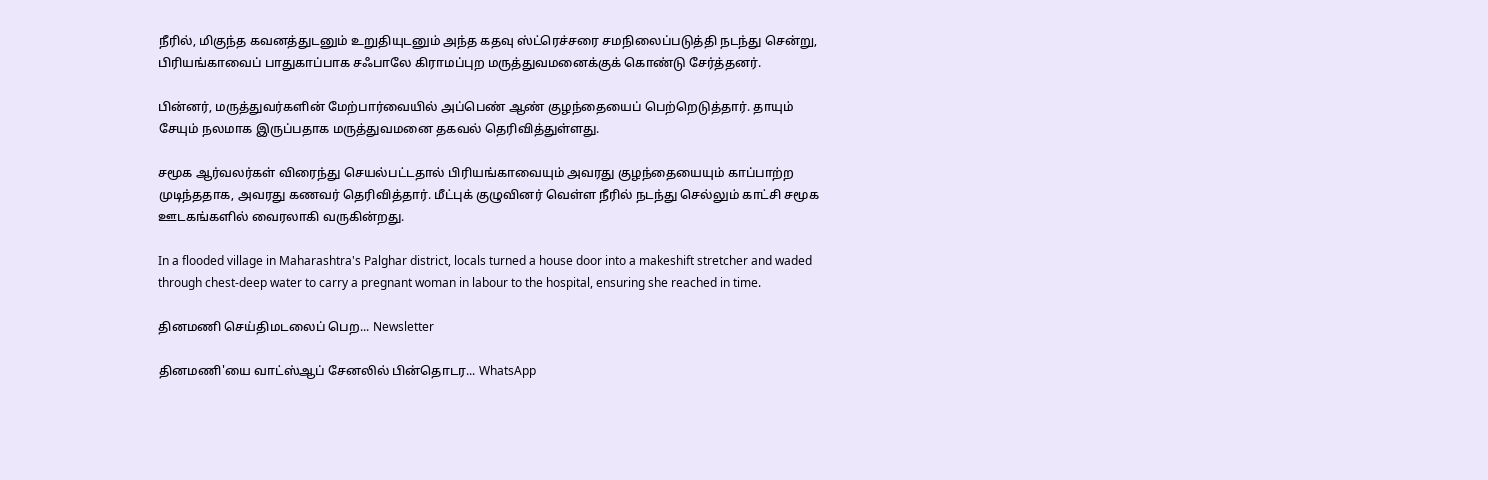நீரில், மிகுந்த கவனத்துடனும் உறுதியுடனும் அந்த கதவு ஸ்ட்ரெச்சரை சமநிலைப்படுத்தி நடந்து சென்று, பிரியங்காவைப் பாதுகாப்பாக சஃபாலே கிராமப்புற மருத்துவமனைக்குக் கொண்டு சேர்த்தனர்.

பின்னர், மருத்துவர்களின் மேற்பார்வையில் அப்பெண் ஆண் குழந்தையைப் பெற்றெடுத்தார். தாயும் சேயும் நலமாக இருப்பதாக மருத்துவமனை தகவல் தெரிவித்துள்ளது.

சமூக ஆர்வலர்கள் விரைந்து செயல்பட்டதால் பிரியங்காவையும் அவரது குழந்தையையும் காப்பாற்ற முடிந்ததாக, அவரது கணவர் தெரிவித்தார். மீட்புக் குழுவினர் வெள்ள நீரில் நடந்து செல்லும் காட்சி சமூக ஊடகங்களில் வைரலாகி வருகின்றது.

In a flooded village in Maharashtra's Palghar district, locals turned a house door into a makeshift stretcher and waded through chest-deep water to carry a pregnant woman in labour to the hospital, ensuring she reached in time.

தினமணி செய்திமடலைப் பெற... Newsletter

தினமணி'யை வாட்ஸ்ஆப் சேனலில் பின்தொடர... WhatsApp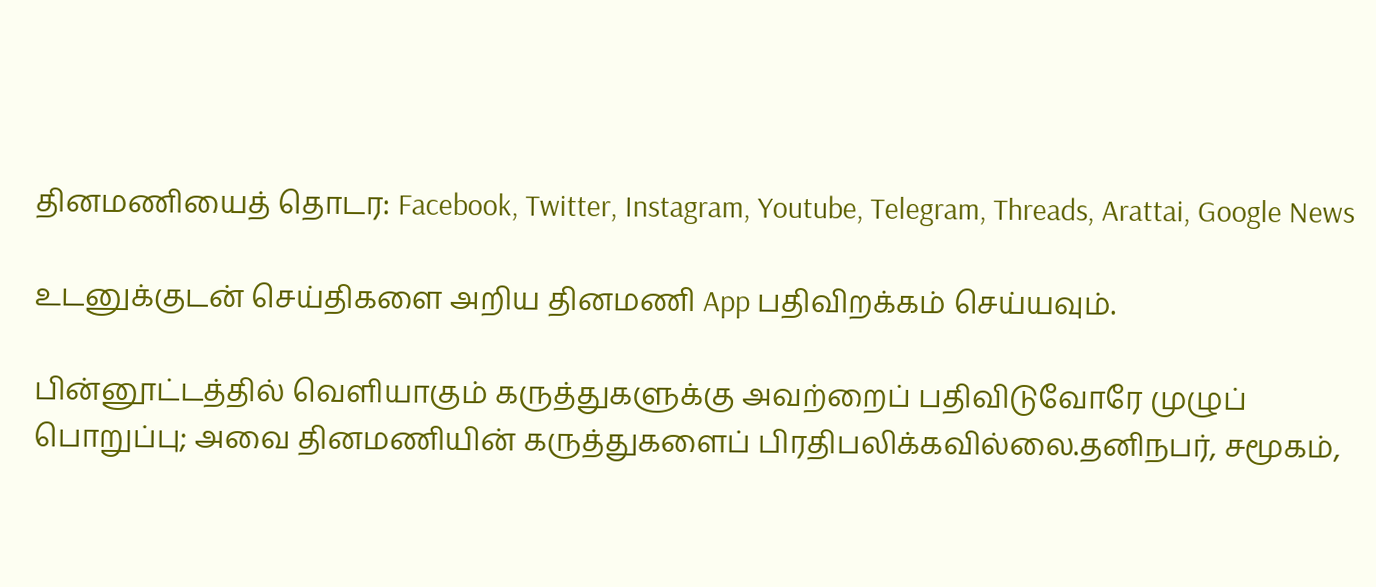தினமணியைத் தொடர: Facebook, Twitter, Instagram, Youtube, Telegram, Threads, Arattai, Google News

உடனுக்குடன் செய்திகளை அறிய தினமணி App பதிவிறக்கம் செய்யவும்.

பின்னூட்டத்தில் வெளியாகும் கருத்துகளுக்கு அவற்றைப் பதிவிடுவோரே முழுப் பொறுப்பு; அவை தினமணியின் கருத்துகளைப் பிரதிபலிக்கவில்லை.தனிநபர், சமூகம்,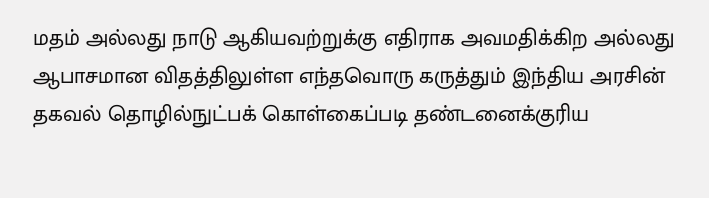மதம் அல்லது நாடு ஆகியவற்றுக்கு எதிராக அவமதிக்கிற அல்லது ஆபாசமான விதத்திலுள்ள எந்தவொரு கருத்தும் இந்திய அரசின் தகவல் தொழில்நுட்பக் கொள்கைப்படி தண்டனைக்குரிய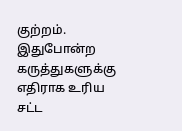குற்றம். இதுபோன்ற கருத்துகளுக்கு எதிராக உரிய சட்ட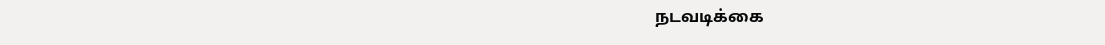நடவடிக்கை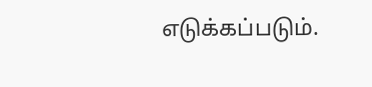எடுக்கப்படும்.